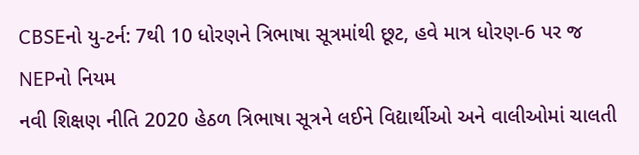CBSEનો યુ-ટર્ન: 7થી 10 ધોરણને ત્રિભાષા સૂત્રમાંથી છૂટ, હવે માત્ર ધોરણ-6 પર જ NEPનો નિયમ
નવી શિક્ષણ નીતિ 2020 હેઠળ ત્રિભાષા સૂત્રને લઈને વિદ્યાર્થીઓ અને વાલીઓમાં ચાલતી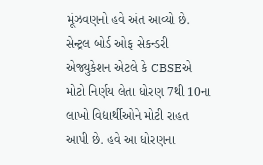મૂંઝવણનો હવે અંત આવ્યો છે. સેન્ટ્રલ બોર્ડ ઓફ સેકન્ડરી એજ્યુકેશન એટલે કે CBSEએ મોટો નિર્ણય લેતા ધોરણ 7થી 10ના લાખો વિદ્યાર્થીઓને મોટી રાહત આપી છે. હવે આ ધોરણના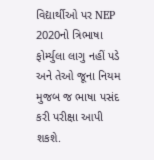વિદ્યાર્થીઓ પર NEP 2020નો ત્રિભાષા ફોર્મ્યુલા લાગુ નહીં પડે અને તેઓ જૂના નિયમ મુજબ જ ભાષા પસંદ કરી પરીક્ષા આપી શકશે.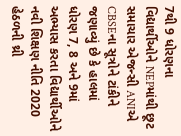7થી 9 ધોરણના વિદ્યાર્થીઓને NEPમાંથી છૂટ
સમાચાર એજન્સી ANIએ CBSEના સૂત્રોને ટાંકીને જણાવ્યું છે કે હાલમાં ધોરણ 7, 8 અને 9માં અભ્યાસ કરતા વિદ્યાર્થીઓને નવી શિક્ષણ નીતિ 2020 હેઠળની થ્રી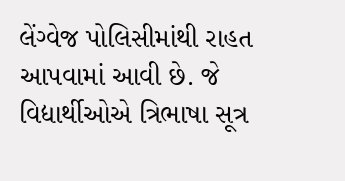લેંગ્વેજ પોલિસીમાંથી રાહત આપવામાં આવી છે. જે વિદ્યાર્થીઓએ ત્રિભાષા સૂત્ર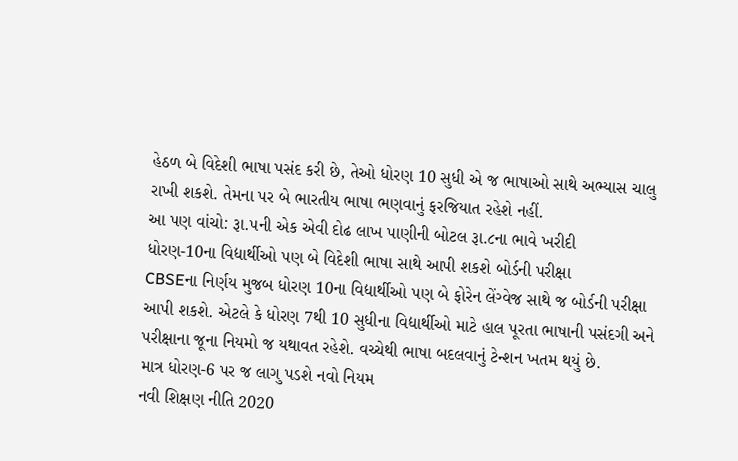હેઠળ બે વિદેશી ભાષા પસંદ કરી છે, તેઓ ધોરણ 10 સુધી એ જ ભાષાઓ સાથે અભ્યાસ ચાલુ રાખી શકશે. તેમના પર બે ભારતીય ભાષા ભણવાનું ફરજિયાત રહેશે નહીં.
આ પણ વાંચો: રૂા.૫ની એક એવી દોઢ લાખ પાણીની બોટલ રૂા.૮ના ભાવે ખરીદી
ધોરણ-10ના વિદ્યાર્થીઓ પણ બે વિદેશી ભાષા સાથે આપી શકશે બોર્ડની પરીક્ષા
CBSEના નિર્ણય મુજબ ધોરણ 10ના વિદ્યાર્થીઓ પણ બે ફોરેન લેંગ્વેજ સાથે જ બોર્ડની પરીક્ષા આપી શકશે. એટલે કે ધોરણ 7થી 10 સુધીના વિદ્યાર્થીઓ માટે હાલ પૂરતા ભાષાની પસંદગી અને પરીક્ષાના જૂના નિયમો જ યથાવત રહેશે. વચ્ચેથી ભાષા બદલવાનું ટેન્શન ખતમ થયું છે.
માત્ર ધોરણ-6 પર જ લાગુ પડશે નવો નિયમ
નવી શિક્ષણ નીતિ 2020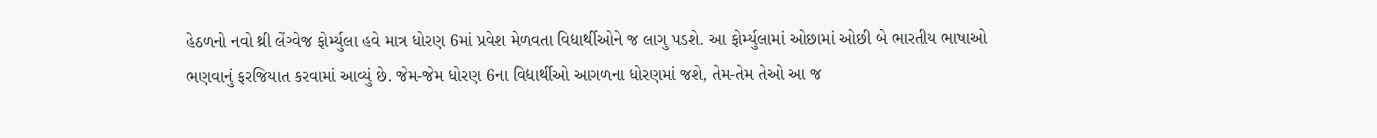હેઠળનો નવો થ્રી લેંગ્વેજ ફોર્મ્યુલા હવે માત્ર ધોરણ 6માં પ્રવેશ મેળવતા વિદ્યાર્થીઓને જ લાગુ પડશે. આ ફોર્મ્યુલામાં ઓછામાં ઓછી બે ભારતીય ભાષાઓ ભણવાનું ફરજિયાત કરવામાં આવ્યું છે. જેમ-જેમ ધોરણ 6ના વિદ્યાર્થીઓ આગળના ધોરણમાં જશે, તેમ-તેમ તેઓ આ જ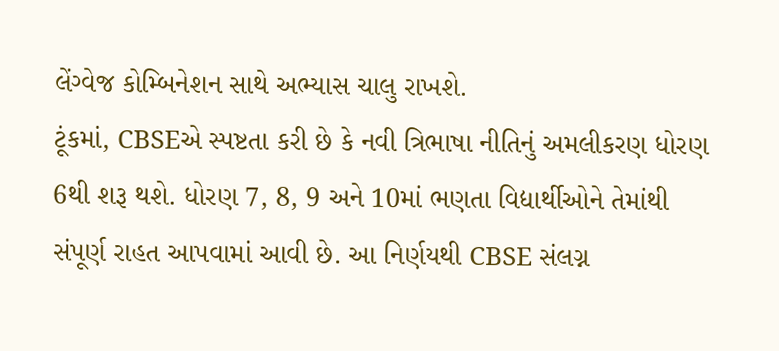લેંગ્વેજ કોમ્બિનેશન સાથે અભ્યાસ ચાલુ રાખશે.
ટૂંકમાં, CBSEએ સ્પષ્ટતા કરી છે કે નવી ત્રિભાષા નીતિનું અમલીકરણ ધોરણ 6થી શરૂ થશે. ધોરણ 7, 8, 9 અને 10માં ભણતા વિદ્યાર્થીઓને તેમાંથી સંપૂર્ણ રાહત આપવામાં આવી છે. આ નિર્ણયથી CBSE સંલગ્ન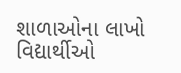શાળાઓના લાખો વિદ્યાર્થીઓ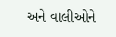અને વાલીઓને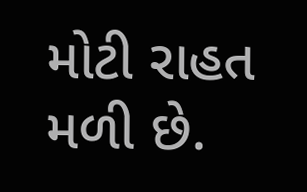મોટી રાહત મળી છે.